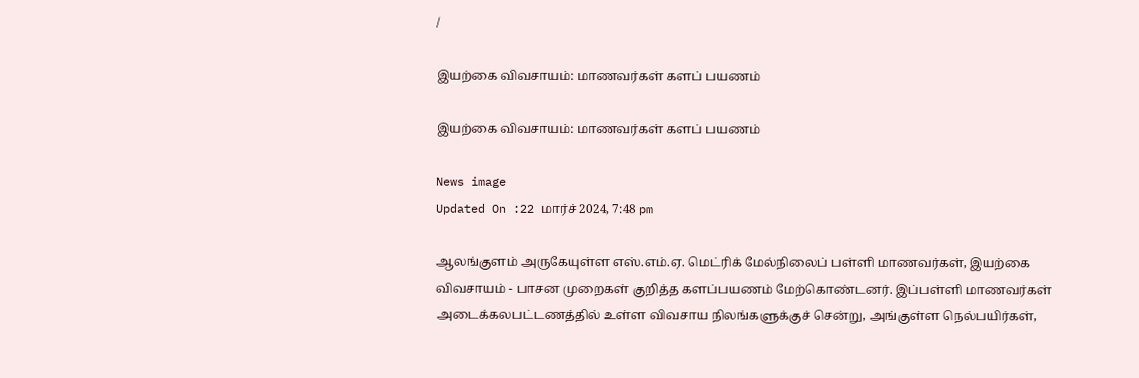/

இயற்கை விவசாயம்: மாணவர்கள் களப் பயணம்

இயற்கை விவசாயம்: மாணவர்கள் களப் பயணம்

News image
Updated On :22 மார்ச் 2024, 7:48 pm

ஆலங்குளம் அருகேயுள்ள எஸ்.எம்.ஏ. மெட்ரிக் மேல்நிலைப் பள்ளி மாணவர்கள், இயற்கை விவசாயம் - பாசன முறைகள் குறித்த களப்பயணம் மேற்கொண்டனர். இப்பள்ளி மாணவர்கள் அடைக்கலபட்டணத்தில் உள்ள விவசாய நிலங்களுக்குச் சென்று, அங்குள்ள நெல்பயிர்கள்,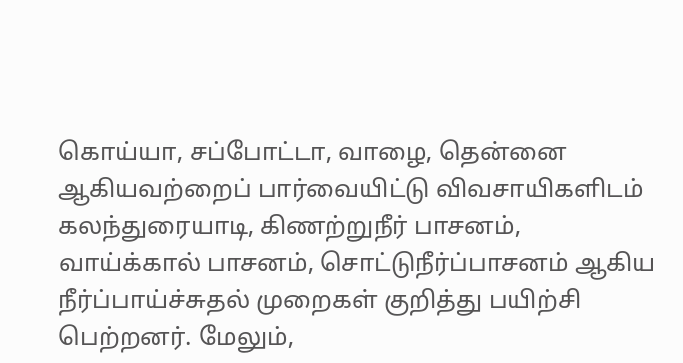கொய்யா, சப்போட்டா, வாழை, தென்னை ஆகியவற்றைப் பார்வையிட்டு விவசாயிகளிடம் கலந்துரையாடி, கிணற்றுநீர் பாசனம், வாய்க்கால் பாசனம், சொட்டுநீர்ப்பாசனம் ஆகிய நீர்ப்பாய்ச்சுதல் முறைகள் குறித்து பயிற்சி பெற்றனர். மேலும்,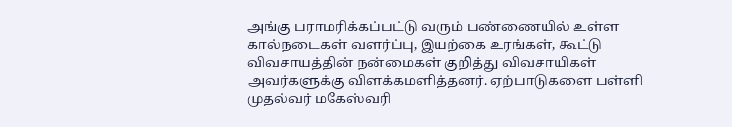அங்கு பராமரிக்கப்பட்டு வரும் பண்ணையில் உள்ள கால்நடைகள் வளர்ப்பு, இயற்கை உரங்கள், கூட்டு விவசாயத்தின் நன்மைகள் குறித்து விவசாயிகள் அவர்களுக்கு விளக்கமளித்தனர். ஏற்பாடுகளை பள்ளி முதல்வர் மகேஸ்வரி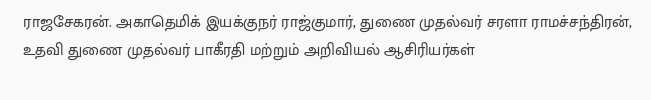ராஜசேகரன். அகாதெமிக் இயக்குநர் ராஜ்குமார், துணை முதல்வர் சரளா ராமச்சந்திரன், உதவி துணை முதல்வர் பாகீரதி மற்றும் அறிவியல் ஆசிரியர்கள்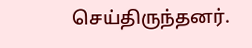செய்திருந்தனர்.